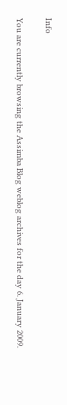Info

You are currently browsing the Assimba Blog weblog archives for the day 6. January 2009.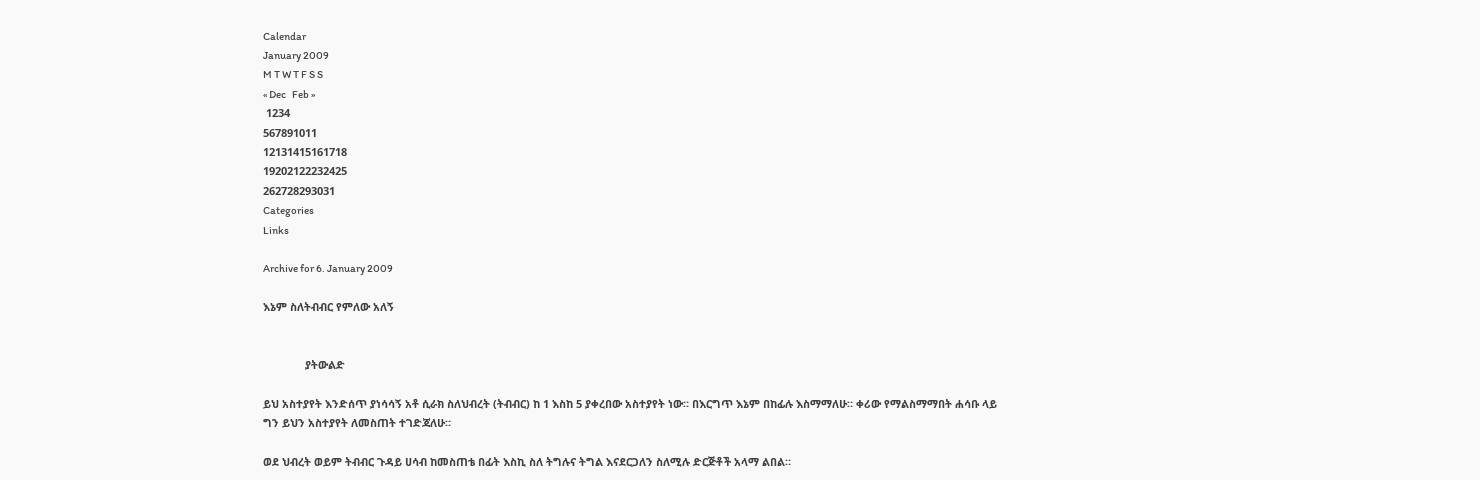Calendar
January 2009
M T W T F S S
« Dec   Feb »
 1234
567891011
12131415161718
19202122232425
262728293031
Categories
Links

Archive for 6. January 2009

እኔም ስለትብብር የምለው አለኝ


              ያትውልድ

ይህ አስተያየት እንድሰጥ ያነሳሳኝ አቶ ሲራክ ስለህብረት (ትብብር) ከ 1 እስከ 5 ያቀረበው አስተያየት ነው። በእርግጥ እኔም በከፊሉ እስማማለሁ። ቀሪው የማልስማማበት ሐሳቡ ላይ ግን ይህን አስተያየት ለመስጠት ተገድጃለሁ።

ወደ ህብረት ወይም ትብብር ጉዳይ ሀሳብ ከመስጠቴ በፊት እስኪ ስለ ትግሉና ትግል እናደርጋለን ስለሚሉ ድርጅቶች አላማ ልበል።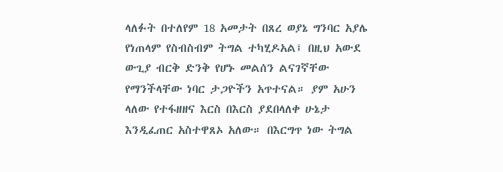ላለፉት በተለየም 18 አመታት በጸረ ወያኔ ግንባር አያሌ የነጠላም የስብስብም ትግል ተካሂዶአል፤ በዚህ አውደ ውጊያ ብርቅ ድንቅ የሆኑ መልሰን ልናገኛቸው የማንችላቸው ነባር ታጋዮችን አጥተናል። ያም አሁን ላለው የተፋዘዘና እርስ በእርስ ያደበላለቀ ሁኔታ እንዲፈጠር አስተዋጸኦ አለው። በእርግጥ ነው ትግል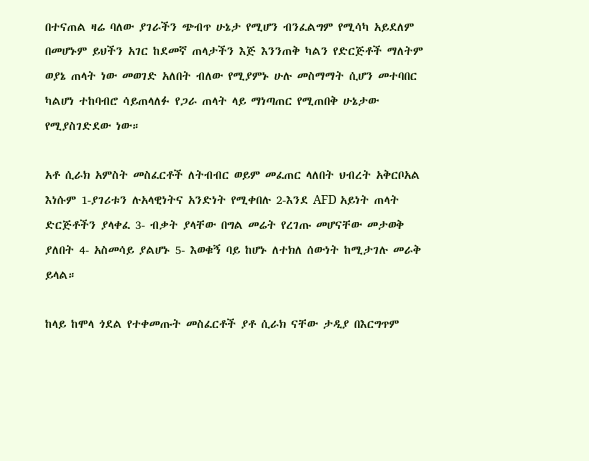በተናጠል ዛሬ ባለው ያገራችን ጭብጥ ሁኔታ የሚሆን ብንፈልግም የሚሳካ አይደለም በመሆኑም ይህችን አገር ከደመኛ ጠላታችን እጅ እንንጠቅ ካልን የድርጅቶች ማለትም ወያኔ ጠላት ነው መወገድ አለበት ብለው የሚያምኑ ሁሉ መስማማት ሲሆን መተባበር ካልሆነ ተከባብሮ ሳይጠላለፉ የጋራ ጠላት ላይ ማነጣጠር የሚጠበቅ ሁኔታው የሚያስገድደው ነው።

አቶ ሲራክ አምስት መስፈርቶች ለትብብር ወይም መፈጠር ላለበት ህብረት አቅርቦአል እነሱም 1-ያገሪቱን ሉአላዊነትና አንድነት የሚቀበሉ 2-እንደ AFD አይነት ጠላት ድርጅቶችን ያላቀፈ 3- ብቃት ያላቸው በግል መሬት የረገጡ መሆናቸው መታወቅ ያለበት 4- አስመሳይ ያልሆኑ 5- እወቁኝ ባይ ከሆኑ ለተክለ ሰውነት ከሚታገሉ መራቅ ይላል።

ከላይ ከሞላ ጎደል የተቀመጡት መስፈርቶች ያቶ ሲራክ ናቸው ታዲያ በእርግጥም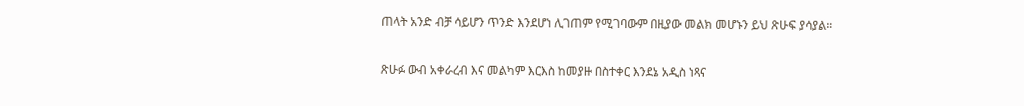ጠላት አንድ ብቻ ሳይሆን ጥንድ እንደሆነ ሊገጠም የሚገባውም በዚያው መልክ መሆኑን ይህ ጽሁፍ ያሳያል።

ጽሁፉ ውብ አቀራረብ እና መልካም እርእስ ከመያዙ በስተቀር እንደኔ አዲስ ነጻና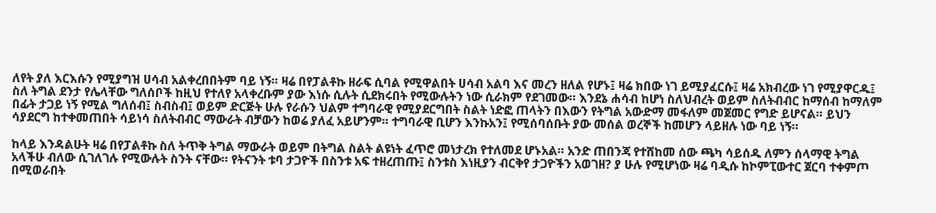ለየት ያለ እርእሱን የሚያግዝ ሀሳብ አልቀረበበትም ባይ ነኝ። ዛሬ በየፓልቶኩ ዘራፍ ሲባል የሚዋልበት ሀሳብ አልባ እና መረን ዘለል የሆኑ፤ ዛሬ ክበው ነገ ይሚያፈርሱ፤ ዛሬ አክብረው ነገ የሚያዋርዱ፤ ስለ ትግል ደንታ የሌላቸው ግለሰቦች ከዚህ የተለየ አላቀረቡም ያው እነሱ ሲሉት ሲደክሩበት የሚውሉትን ነው ሲራክም የደገመው። እንደኔ ሐሳብ ከሆነ ስለህብረት ወይም ስለትብብር ከማሰብ ከማለም በፊት ታጋይ ነኝ የሚል ግለሰብ፤ ስብስብ፤ ወይም ድርጅት ሁሉ የራሱን ህልም ተግባራዊ የሚያደርግበት ስልት ነድፎ ጠላትን በእውን የትግል አውድማ መፋለም መጀመር የግድ ይሆናል። ይህን ሳያደርግ ከተቀመጠበት ሳይነሳ ስለትብብር ማውራት ብቻውን ከወሬ ያለፈ አይሆንም። ተግባራዊ ቢሆን እንኩአን፤ የሚሰባሰቡት ያው መሰል ወረኞች ከመሆን ላይዘሉ ነው ባይ ነኝ።

ከላይ እንዳልሁት ዛሬ በየፓልቶኩ ስለ ትጥቅ ትግል ማውራት ወይም በትግል ስልት ልዩነት ፈጥሮ መነታረክ የተለመደ ሆኑአል። አንድ ጠበንጃ የተሸከመ ሰው ጫካ ሳይሰዱ ለምን ሰላማዊ ትግል አላችሁ ብለው ሲገለገሉ የሚውሉት ስንት ናቸው። የትናንት ቱባ ታጋዮች በስንቱ አፍ ተዘረጠጡ፤ ስንቱስ እነዚያን ብርቅየ ታጋዮችን አወገዘ? ያ ሁሉ የሚሆነው ዛሬ ባዲሱ ከኮምፒውተር ጀርባ ተቀምጦ በሚወራበት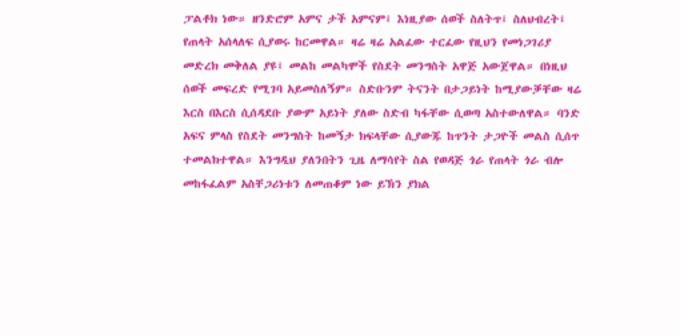ፓልቶክ ነው። ዘንድሮም አምና ታች አምናም፤ እነዚያው ሰወች ስለትጥ፤ ስለህብረት፤ የጠላት አሰላለፍ ሲያወሩ ከርመዋል። ዛሬ ዛሬ አልፈው ተርፈው የዚህን የመነጋገሪያ መድረክ መቅለል ያዩ፤ መልከ መልካሞች የስደት መንግስት አዋጅ አውጀዋል። በነዚህ ሰወች መፍረድ የሚገባ አይመስለኝም። ስድቡንም ትናንት በታጋይነት ከሚያውቓቸው ዛሬ እርስ በእርስ ሲሰዳደቡ ያውም አይነት ያለው ስድብ ካፋቸው ሲወጣ አስተውለዋል። ባንድ አፍና ምላስ የስደት መንግስት ከመኝታ ክፍላቸው ሲያውጁ ከጥንት ታጋዮች መልስ ሲሰጥ ተመልክተዋል። እንግዲህ ያለንበትን ጊዜ ለማሳየት ስል የወዳጅ ጎራ የጠላት ጎራ ብሎ መከፋፈልም አስቸጋሪነቱን ለመጠቆም ነው ይኽን ያክል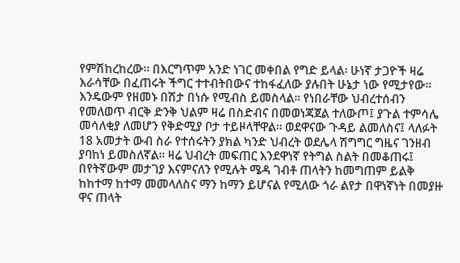የምሽከረከረው። በእርግጥም አንድ ነገር መቀበል የግድ ይላል፡ ሁነኛ ታጋዮች ዛሬ እራሳቸው በፈጠሩት ችግር ተተብትበውና ተከፋፈለው ያሉበት ሁኔታ ነው የሚታየው። እንዴውም የዘመኑ በሽታ በነሱ የሚብስ ይመስላል። የነበራቸው ህብረተሰብን የመለወጥ ብርቅ ድንቅ ህልም ዛሬ በስድብና በመወነጃጀል ተለውጦ፤ ያጉል ተምሳሌ መሳለቂያ ለመሆን የቅድሚያ ቦታ ተይዞላቸዋል። ወደዋናው ጉዳይ ልመለስና፤ ላለፉት 18 አመታት ውብ ስራ የተሰሩትን ያክል ካንድ ህብረት ወደሌላ ሽግግር ግዜና ገንዘብ ያባከነ ይመስለኛል። ዛሬ ህብረት መፍጠር እንደዋነኛ የትግል ስልት በመቆጠሩ፤ በየትኛውም መታገያ እናምናለን የሚሉት ሜዳ ገብቶ ጠላትን ከመግጠም ይልቅ ከከተማ ከተማ መመላለስና ማን ከማን ይሆናል የሚለው ጎራ ልየታ በዋነኛነት በመያዙ ዋና ጠላት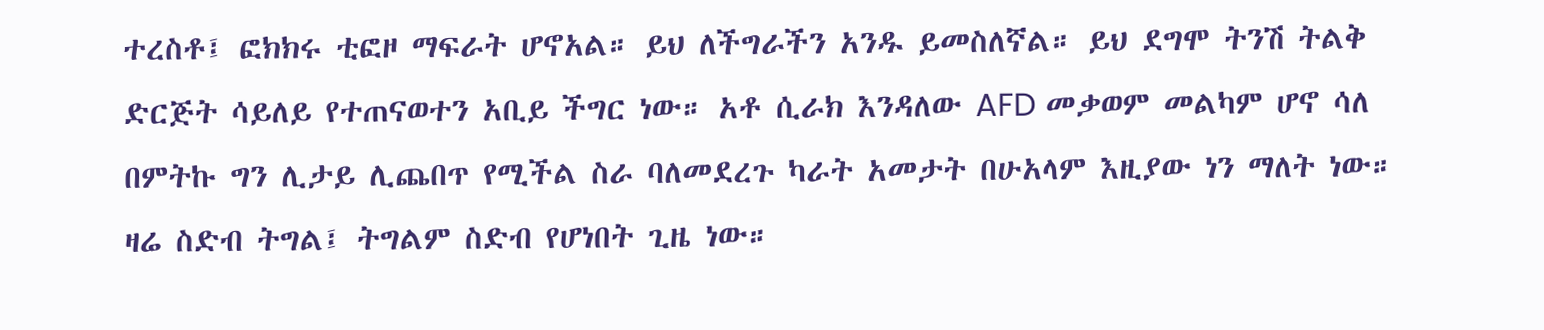ተረስቶ፤ ፎክክሩ ቲፎዞ ማፍራት ሆኖአል። ይህ ለችግራችን አንዱ ይመስለኛል። ይህ ደግሞ ትንሽ ትልቅ ድርጅት ሳይለይ የተጠናወተን አቢይ ችግር ነው። አቶ ሲራክ እንዳለው AFD መቃወም መልካም ሆኖ ሳለ በምትኩ ግን ሊታይ ሊጨበጥ የሚችል ስራ ባለመደረጉ ካራት አመታት በሁአላም እዚያው ነን ማለት ነው። ዛሬ ስድብ ትግል፤ ትግልም ስድብ የሆነበት ጊዜ ነው።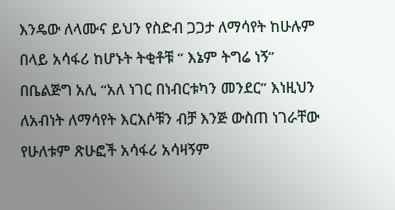እንዴው ለላሙና ይህን የስድብ ጋጋታ ለማሳየት ከሁሉም በላይ አሳፋሪ ከሆኑት ትቂቶቹ “ እኔም ትግሬ ነኝ” በቤልጅግ አሊ “አለ ነገር በነብርቱካን መንደር” እነዚህን ለአብነት ለማሳየት እርእሶቹን ብቻ እንጅ ውስጠ ነገራቸው የሁለቱም ጽሁፎች አሳፋሪ አሳዛኝም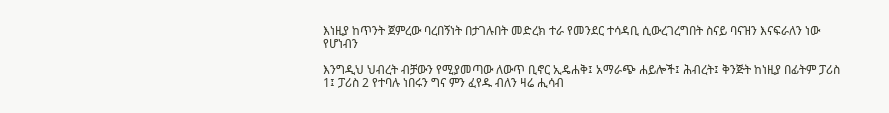እነዚያ ከጥንት ጀምረው ባረበኝነት በታገሉበት መድረክ ተራ የመንደር ተሳዳቢ ሲውረገረግበት ስናይ ባናዝን እናፍራለን ነው የሆነብን

እንግዲህ ህብረት ብቻውን የሚያመጣው ለውጥ ቢኖር ኢዴሐቅ፤ አማራጭ ሐይሎች፤ ሕብረት፤ ቅንጅት ከነዚያ በፊትም ፓሪስ 1፤ ፓሪስ 2 የተባሉ ነበሩን ግና ምን ፈየዱ ብለን ዛሬ ሒሳብ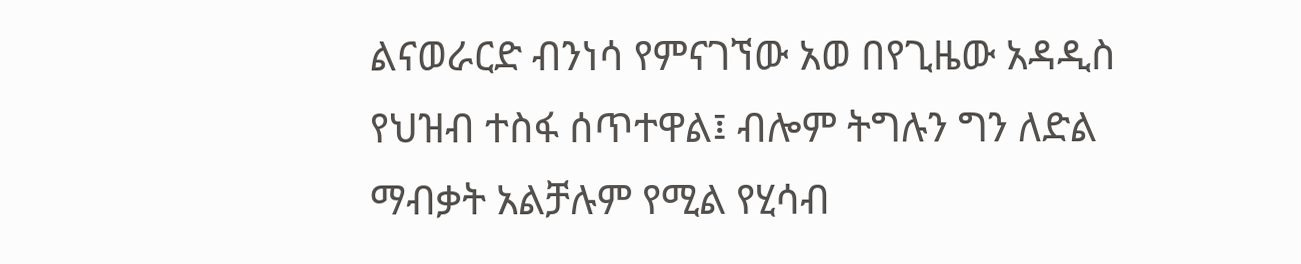ልናወራርድ ብንነሳ የምናገኘው አወ በየጊዜው አዳዲስ የህዝብ ተስፋ ሰጥተዋል፤ ብሎም ትግሉን ግን ለድል ማብቃት አልቻሉም የሚል የሂሳብ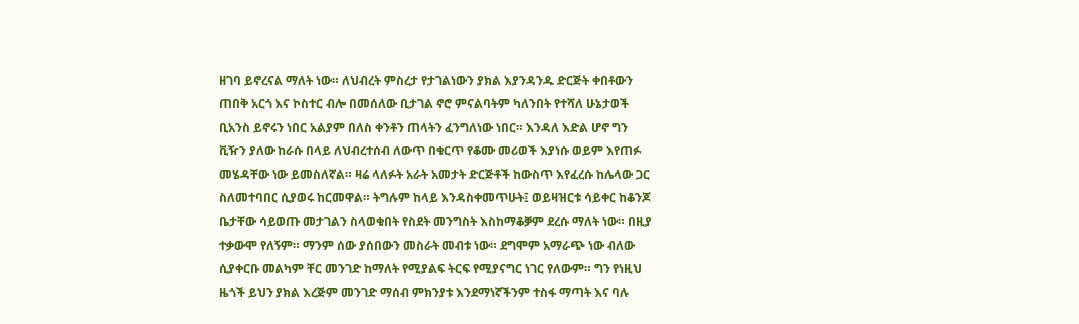ዘገባ ይኖረናል ማለት ነው። ለህብረት ምስረታ የታገልነውን ያክል እያንዳንዱ ድርጅት ቀበቶውን ጠበቅ አርጎ እና ኮስተር ብሎ በመሰለው ቢታገል ኖሮ ምናልባትም ካለንበት የተሻለ ሁኔታወች ቢአንስ ይኖሩን ነበር አልያም በለስ ቀንቶን ጠላትን ፈንግለነው ነበር። እንዳለ እድል ሆኖ ግን ቪዥን ያለው ከራሱ በላይ ለህብረተሰብ ለውጥ በቁርጥ የቆሙ መሪወች እያነሱ ወይም እየጠፉ መሄዳቸው ነው ይመስለኛል። ዛሬ ላለፉት አራት አመታት ድርጅቶች ከውስጥ እየፈረሱ ከሌላው ጋር ስለመተባበር ሲያወሩ ከርመዋል። ትግሉም ከላይ እንዳስቀመጥሁት፤ ወይዛዝርቱ ሳይቀር ከቆንጆ ቤታቸው ሳይወጡ መታገልን ስላወቁበት የስደት መንግስት እስከማቆቓም ደረሱ ማለት ነው። በዚያ ተቃውሞ የለኝም። ማንም ሰው ያሰበውን መስራት መብቱ ነው። ደግሞም አማራጭ ነው ብለው ሲያቀርቡ መልካም ቸር መንገድ ከማለት የሚያልፍ ትርፍ የሚያናግር ነገር የለውም። ግን የነዚህ ዜጎች ይህን ያክል እረጅም መንገድ ማሰብ ምክንያቱ እንደማነኛችንም ተስፋ ማጣት እና ባሉ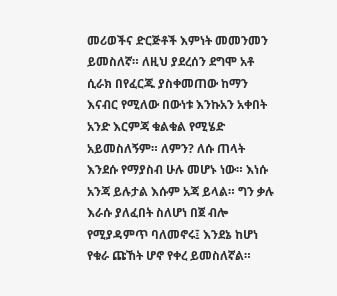መሪወችና ድርጅቶች እምነት መመንመን ይመስለኛ። ለዚህ ያደረሰን ደግሞ አቶ ሲራክ በየፈርጁ ያስቀመጠው ከማን እናብር የሚለው በውነቱ እንኩአን አቀበት አንድ እርምጃ ቁልቁል የሚሄድ አይመስለኝም። ለምን? ለሱ ጠላት እንደሱ የማያስብ ሁሉ መሆኑ ነው። እነሱ አንጃ ይሉታል እሱም አጃ ይላል። ግን ቃሉ እራሱ ያለፈበት ስለሆነ በጀ ብሎ የሚያዳምጥ ባለመኖሩ፤ እንደኔ ከሆነ የቁራ ጩኸት ሆኖ የቀረ ይመስለኛል።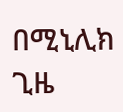በሚኒሊክ ጊዜ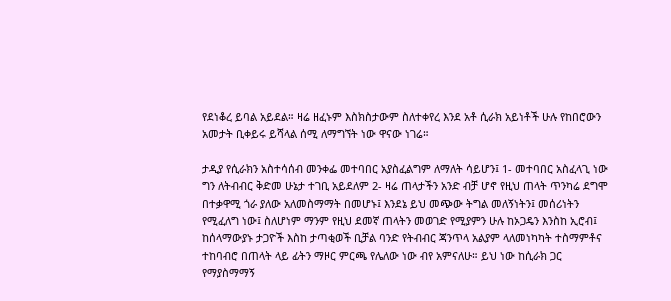የደነቆረ ይባል አይደል። ዛሬ ዘፈኑም እስክስታውም ስለተቀየረ እንደ አቶ ሲራክ አይነቶች ሁሉ የከበሮውን አመታት ቢቀይሩ ይሻላል ሰሚ ለማግኘት ነው ዋናው ነገሬ።

ታዲያ የሲራክን አስተሳሰብ መንቀፌ መተባበር አያስፈልግም ለማለት ሳይሆን፤ 1- መተባበር አስፈላጊ ነው ግን ለትብብር ቅድመ ሁኔታ ተገቢ አይደለም 2- ዛሬ ጠላታችን አንድ ብቻ ሆኖ የዚህ ጠላት ጥንካሬ ደግሞ በተቃዋሚ ጎራ ያለው አለመስማማት በመሆኑ፤ እንደኔ ይህ መጭው ትግል መለኝነትን፤ መሰሪነትን የሚፈለግ ነው፤ ስለሆነም ማንም የዚህ ደመኛ ጠላትን መወገድ የሚያምን ሁሉ ከኦጋዴን እንስከ ኢሮብ፤ ከሰላማውያኑ ታጋዮች እስከ ታጣቂወች ቢቻል ባንድ የትብብር ጃንጥላ አልያም ላለመነካካት ተስማምቶና ተከባብሮ በጠላት ላይ ፊትን ማዞር ምርጫ የሌለው ነው ብየ አምናለሁ። ይህ ነው ከሲራክ ጋር የማያስማማኝ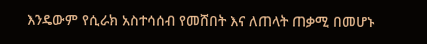እንዴውም የሲራክ አስተሳሰብ የመሸበት እና ለጠላት ጠቃሚ በመሆኑ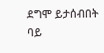ደግሞ ይታሰብበት ባይ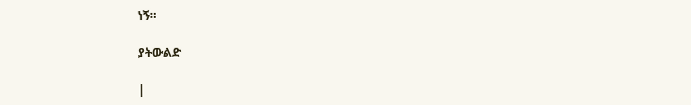ነኝ።

ያትውልድ

|